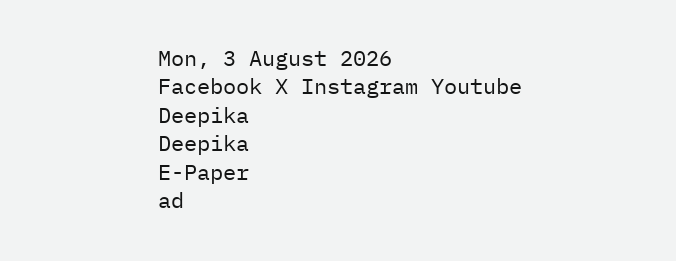Mon, 3 August 2026
Facebook X Instagram Youtube
Deepika
Deepika
E-Paper
ad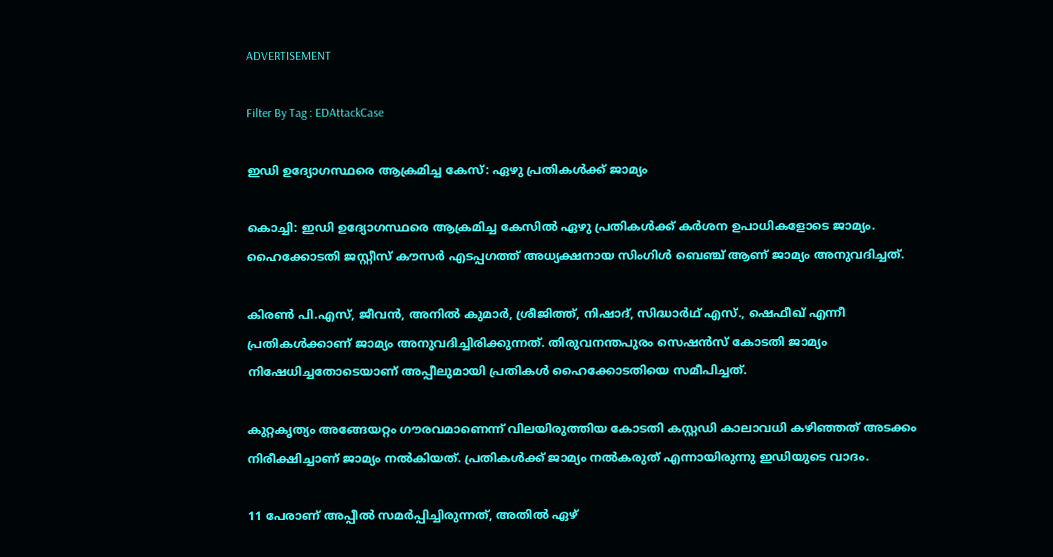ADVERTISEMENT

Filter By Tag : EDAttackCase

ഇഡി ഉദ്യോഗസ്ഥരെ ആക്രമിച്ച കേസ്: ഏഴു പ്രതികള്‍ക്ക് ജാമ്യം

കൊച്ചി: ഇഡി ഉദ്യോഗസ്ഥരെ ആക്രമിച്ച കേസില്‍ ഏഴു പ്രതികള്‍ക്ക് കര്‍ശന ഉപാധികളോടെ ജാമ്യം. ഹൈക്കോടതി ജസ്റ്റീസ് കൗസര്‍ എടപ്പഗത്ത് അധ്യക്ഷനായ സിംഗിള്‍ ബെഞ്ച് ആണ് ജാമ്യം അനുവദിച്ചത്.

കിരണ്‍ പി.എസ്, ജീവന്‍, അനില്‍ കുമാര്‍, ശ്രീജിത്ത്, നിഷാദ്, സിദ്ധാര്‍ഥ് എസ്., ഷെഫീഖ് എന്നീ പ്രതികള്‍ക്കാണ് ജാമ്യം അനുവദിച്ചിരിക്കുന്നത്. തിരുവനന്തപുരം സെഷന്‍സ് കോടതി ജാമ്യം നിഷേധിച്ചതോടെയാണ് അപ്പീലുമായി പ്രതികള്‍ ഹൈക്കോടതിയെ സമീപിച്ചത്.

കുറ്റകൃത്യം അങ്ങേയറ്റം ഗൗരവമാണെന്ന് വിലയിരുത്തിയ കോടതി കസ്റ്റഡി കാലാവധി കഴിഞ്ഞത് അടക്കം നിരീക്ഷിച്ചാണ് ജാമ്യം നല്‍കിയത്. പ്രതികള്‍ക്ക് ജാമ്യം നല്‍കരുത് എന്നായിരുന്നു ഇഡിയുടെ വാദം.

11 പേരാണ് അപ്പീല്‍ സമര്‍പ്പിച്ചിരുന്നത്, അതില്‍ ഏഴ്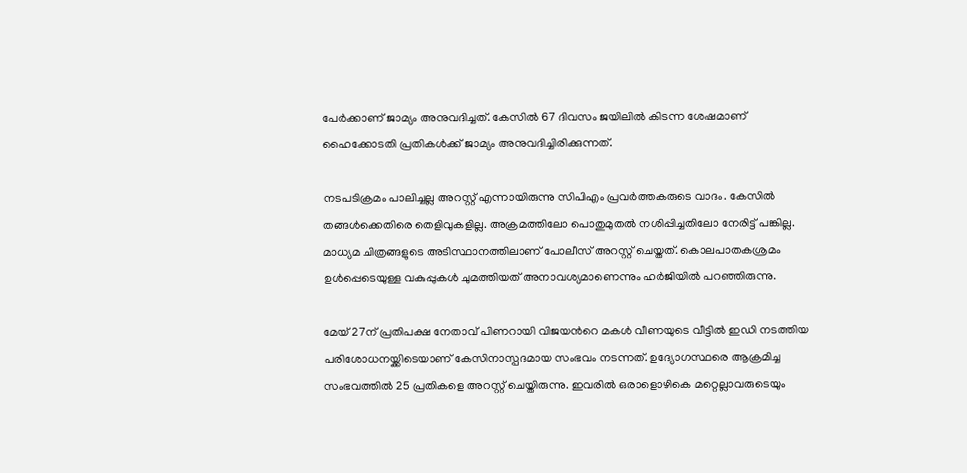പേര്‍ക്കാണ് ജാമ്യം അനുവദിച്ചത്. കേസില്‍ 67 ദിവസം ജയിലില്‍ കിടന്ന ശേഷമാണ് ഹൈക്കോടതി പ്രതികള്‍ക്ക് ജാമ്യം അനുവദിച്ചിരിക്കുന്നത്.

നടപടിക്രമം പാലിച്ചല്ല അറസ്റ്റ് എന്നായിരുന്നു സിപിഎം പ്രവര്‍ത്തകരുടെ വാദം. കേസില്‍ തങ്ങള്‍ക്കെതിരെ തെളിവുകളില്ല. അക്രമത്തിലോ പൊതുമുതല്‍ നശിപ്പിച്ചതിലോ നേരിട്ട് പങ്കില്ല. മാധ്യമ ചിത്രങ്ങളുടെ അടിസ്ഥാനത്തിലാണ് പോലീസ് അറസ്റ്റ് ചെയ്തത്. കൊലപാതകശ്രമം ഉള്‍പ്പെടെയുള്ള വകുപ്പുകള്‍ ചുമത്തിയത് അനാവശ്യമാണെന്നും ഹര്‍ജിയില്‍ പറഞ്ഞിരുന്നു.

മേയ് 27ന് പ്രതിപക്ഷ നേതാവ് പിണറായി വിജയന്‍റെ മകള്‍ വീണയുടെ വീട്ടില്‍ ഇഡി നടത്തിയ പരിശോധനയ്ക്കിടെയാണ് കേസിനാസ്പദമായ സംഭവം നടന്നത്. ഉദ്യോഗസ്ഥരെ ആക്രമിച്ച സംഭവത്തില്‍ 25 പ്രതികളെ അറസ്റ്റ് ചെയ്തിരുന്നു. ഇവരില്‍ ഒരാളൊഴികെ മറ്റെല്ലാവരുടെയും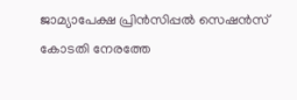ജാമ്യാപേക്ഷ പ്രിന്‍സിപ്പല്‍ സെഷന്‍സ് കോടതി നേരത്തേ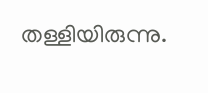തള്ളിയിരുന്നു.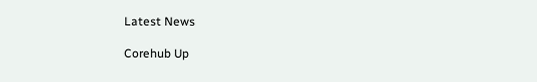Latest News

Corehub Up